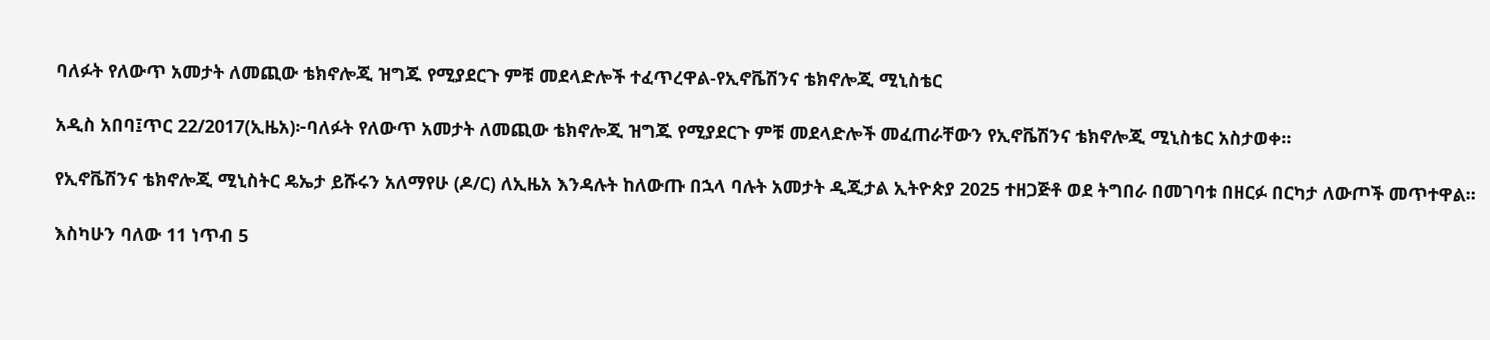ባለፉት የለውጥ አመታት ለመጪው ቴክኖሎጂ ዝግጁ የሚያደርጉ ምቹ መደላድሎች ተፈጥረዋል-የኢኖቬሽንና ቴክኖሎጂ ሚኒስቴር

አዲስ አበባ፤ጥር 22/2017(ኢዜአ)፦ባለፉት የለውጥ አመታት ለመጪው ቴክኖሎጂ ዝግጁ የሚያደርጉ ምቹ መደላድሎች መፈጠራቸውን የኢኖቬሽንና ቴክኖሎጂ ሚኒስቴር አስታወቀ።

የኢኖቬሽንና ቴክኖሎጂ ሚኒስትር ዴኤታ ይሹሩን አለማየሁ (ዶ/ር) ለኢዜአ እንዳሉት ከለውጡ በኋላ ባሉት አመታት ዲጂታል ኢትዮጵያ 2025 ተዘጋጅቶ ወደ ትግበራ በመገባቱ በዘርፉ በርካታ ለውጦች መጥተዋል።

እስካሁን ባለው 11 ነጥብ 5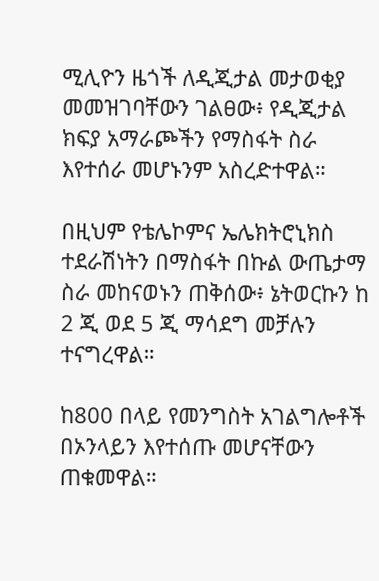ሚሊዮን ዜጎች ለዲጂታል መታወቂያ መመዝገባቸውን ገልፀው፥ የዲጂታል ክፍያ አማራጮችን የማስፋት ስራ እየተሰራ መሆኑንም አስረድተዋል።

በዚህም የቴሌኮምና ኤሌክትሮኒክስ ተደራሽነትን በማስፋት በኩል ውጤታማ ስራ መከናወኑን ጠቅሰው፥ ኔትወርኩን ከ 2 ጂ ወደ 5 ጂ ማሳደግ መቻሉን ተናግረዋል።

ከ800 በላይ የመንግስት አገልግሎቶች በኦንላይን እየተሰጡ መሆናቸውን ጠቁመዋል።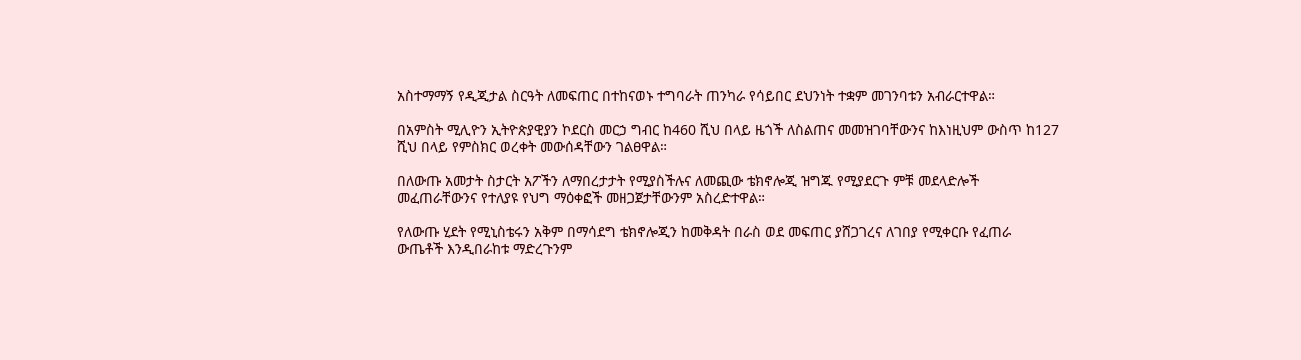አስተማማኝ የዲጂታል ስርዓት ለመፍጠር በተከናወኑ ተግባራት ጠንካራ የሳይበር ደህንነት ተቋም መገንባቱን አብራርተዋል።

በአምስት ሚሊዮን ኢትዮጵያዊያን ኮደርስ መርኃ ግብር ከ460 ሺህ በላይ ዜጎች ለስልጠና መመዝገባቸውንና ከእነዚህም ውስጥ ከ127 ሺህ በላይ የምስክር ወረቀት መውሰዳቸውን ገልፀዋል።

በለውጡ አመታት ስታርት አፖችን ለማበረታታት የሚያስችሉና ለመጪው ቴክኖሎጂ ዝግጁ የሚያደርጉ ምቹ መደላድሎች መፈጠራቸውንና የተለያዩ የህግ ማዕቀፎች መዘጋጀታቸውንም አስረድተዋል።

የለውጡ ሂደት የሚኒስቴሩን አቅም በማሳደግ ቴክኖሎጂን ከመቅዳት በራስ ወደ መፍጠር ያሸጋገረና ለገበያ የሚቀርቡ የፈጠራ ውጤቶች እንዲበራከቱ ማድረጉንም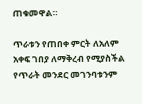ጠቁመዋል።

ጥራቱን የጠበቀ ምርት ለአለም አቀፍ ገበያ ለማቅረብ የሚያስችል የጥራት መንደር መገንባቱንም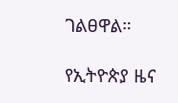ገልፀዋል።

የኢትዮጵያ ዜና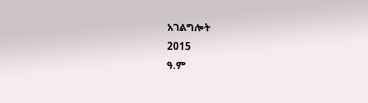አገልግሎት
2015
ዓ.ም